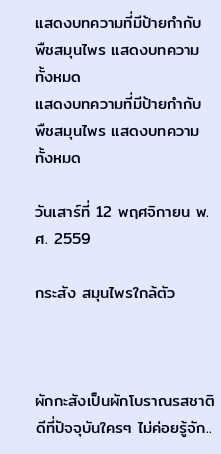แสดงบทความที่มีป้ายกำกับ พืชสมุนไพร แสดงบทความทั้งหมด
แสดงบทความที่มีป้ายกำกับ พืชสมุนไพร แสดงบทความทั้งหมด

วันเสาร์ที่ 12 พฤศจิกายน พ.ศ. 2559

กระสัง สมุนไพรใกล้ตัว



ผักกะสังเป็นผักโบราณรสชาติดีที่ปัจจุบันใครๆ ไม่ค่อยรู้จัก..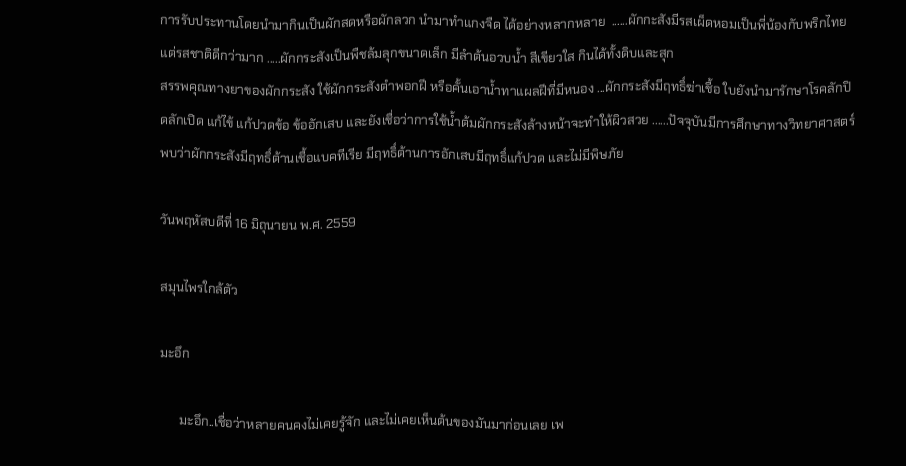การรับประทานโดยนำมากินเป็นผักสดหรือผักลวก นำมาทำแกงจืด ได้อย่างหลากหลาย  ......ผักกะสังมีรสเผ็ดหอมเป็นพี่น้องกับพริกไทยแต่รสชาติดีกว่ามาก .....ผักกระสังเป็นพืชล้มลุกขนาดเล็ก มีลำต้นอวบน้ำ สีเขียวใส กินได้ทั้งดิบและสุก
สรรพคุณทางยาของผักกระสัง ใช้ผักกระสังตำพอกฝี หรือคั้นเอาน้ำทาแผลฝีที่มีหนอง ...ผักกระสังมีฤทธิ์ฆ่าเชื้อ ใบยังนำมารักษาโรคลักปิดลักเปิด แก้ไข้ แก้ปวดข้อ ข้ออักเสบ และยังเชื่อว่าการใช้น้ำต้มผักกระสังล้างหน้าจะทำให้ผิวสวย ......ปัจจุบันมีการศึกษาทางวิทยาศาสตร์พบว่าผักกระสังมีฤทธิ์ต้านเชื้อแบคทีเรีย มีฤทธิ์ต้านการอักเสบมีฤทธิ์แก้ปวด และไม่มีพิษภัย

วันพฤหัสบดีที่ 16 มิถุนายน พ.ศ. 2559

สมุนไพรใกล้ตัว

มะอึก

      มะอึก..เชื่อว่าหลายคนคงไม่เคยรู้จัก และไม่เคยเห็นต้นของมันมาก่อนเลย เพ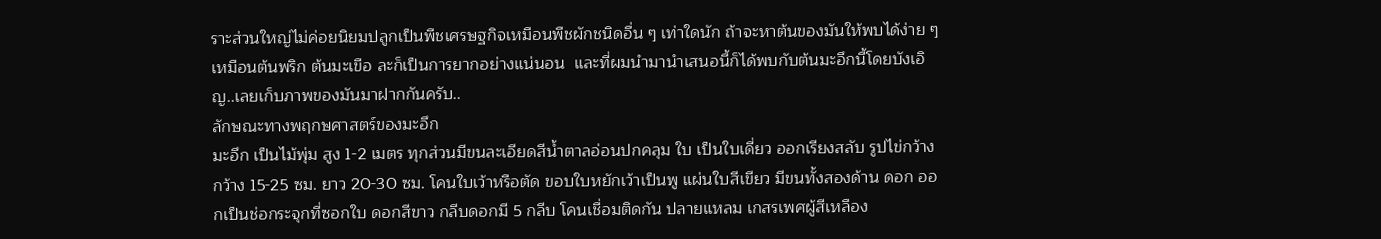ราะส่วนใหญ่ไม่ค่อยนิยมปลูกเป็นพืชเศรษฐกิจเหมือนพืชผักชนิดอื่น ๆ เท่าใดนัก ถ้าจะหาต้นของมันให้พบได้ง่าย ๆ เหมือนต้นพริก ต้นมะเขือ ละก็เป็นการยากอย่างแน่นอน  และที่ผมนำมานำเสนอนี้ก็ได้พบกับต้นมะอึกนี้โดยบังเอิญ..เลยเก็บภาพของมันมาฝากกันครับ..
ลักษณะทางพฤกษศาสตร์ของมะอึก
มะอึก เป็นไม้พุ่ม สูง 1-2 เมตร ทุกส่วนมีขนละเอียดสีน้ำตาลอ่อนปกคลุม ใบ เป็นใบเดี่ยว ออกเรียงสลับ รูปไข่กว้าง กว้าง 15-25 ซม. ยาว 20-30 ซม. โคนใบเว้าหรือตัด ขอบใบหยักเว้าเป็นพู แผ่นใบสีเขียว มีขนทั้งสองด้าน ดอก ออกเป็นช่อกระจุกที่ซอกใบ ดอกสีขาว กลีบดอกมี 5 กลีบ โคนเชื่อมติดกัน ปลายแหลม เกสรเพศผู้สีเหลือง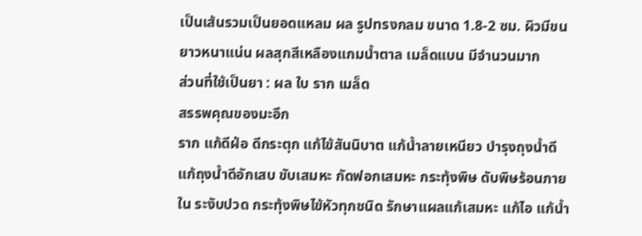เป็นเส้นรวมเป็นยอดแหลม ผล รูปทรงกลม ขนาด 1.8-2 ซม. ผิวมีขนยาวหนาแน่น ผลสุกสีเหลืองแกมน้ำตาล เมล็ดแบน มีจำนวนมาก
ส่วนที่ใช้เป็นยา : ผล ใบ ราก เมล็ด
สรรพคุณของมะอึก
ราก แก้ดีฝ่อ ดีกระตุก แก้ไข้สันนิบาต แก้น้ำลายเหนียว บำรุงถุงน้ำดี แก้ถุงน้ำดีอักเสบ ขับเสมหะ กัดฟอกเสมหะ กระทุ้งพิษ ดับพิษร้อนภายใน ระงับปวด กระทุ้งพิษไข้หัวทุกชนิด รักษาแผลแก้เสมหะ แก้ไอ แก้น้ำ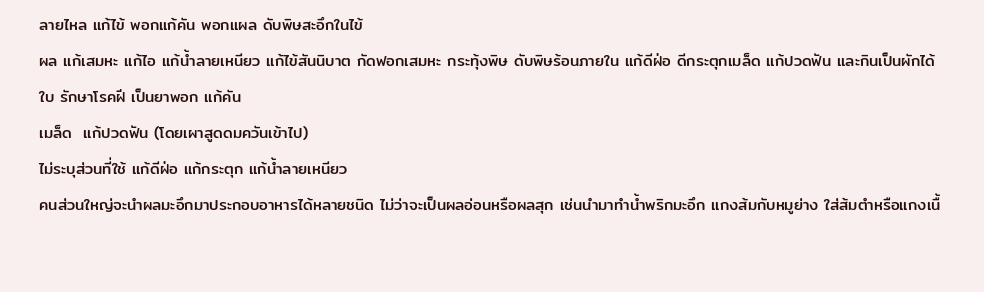ลายไหล แก้ไข้ พอกแก้คัน พอกแผล ดับพิษสะอึกในไข้
ผล แก้เสมหะ แก้ไอ แก้น้ำลายเหนียว แก้ไข้สันนิบาต กัดฟอกเสมหะ กระทุ้งพิษ ดับพิษร้อนภายใน แก้ดีฝ่อ ดีกระตุกเมล็ด แก้ปวดฟัน และกินเป็นผักได้
ใบ รักษาโรคฝี เป็นยาพอก แก้คัน
เมล็ด  แก้ปวดฟัน (โดยเผาสูดดมควันเข้าไป)
ไม่ระบุส่วนที่ใช้ แก้ดีฝ่อ แก้กระตุก แก้น้ำลายเหนียว
คนส่วนใหญ่จะนำผลมะอึกมาประกอบอาหารได้หลายชนิด ไม่ว่าจะเป็นผลอ่อนหรือผลสุก เช่นนำมาทำน้ำพริกมะอึก แกงส้มกับหมูย่าง ใส่ส้มตำหรือแกงเนื้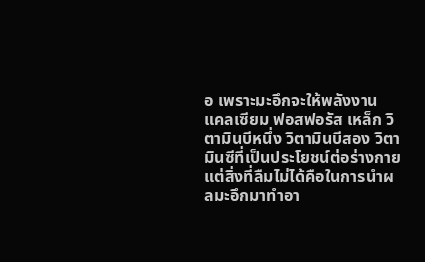อ เพราะมะอึกจะให้พลังงาน แคลเซียม ฟอสฟอรัส เหล็ก วิตามินบีหนึ่ง วิตามินบีสอง วิตามินซีที่เป็นประโยชน์ต่อร่างกาย
แต่สิ่งที่ลืมไม่ได้คือในการนำผลมะอึกมาทำอา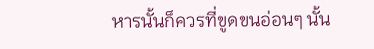หารนั้นก็ควรที่ขูดขนอ่อนๆ นั้น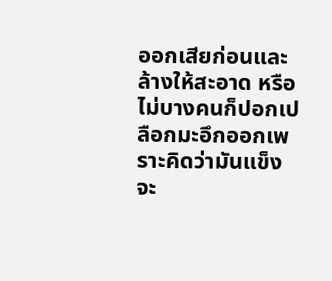ออกเสียก่อนและล้างให้สะอาด หรือไม่บางคนก็ปอกเปลือกมะอึกออกเพราะคิดว่ามันแข็ง จะ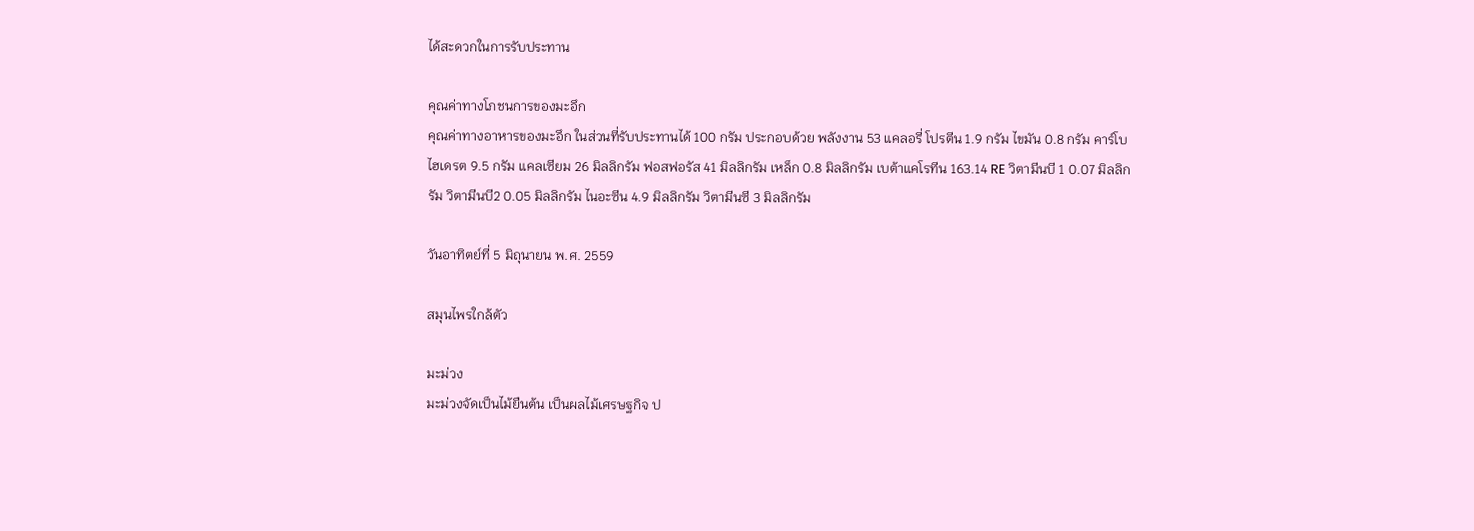ได้สะดวกในการรับประทาน

คุณค่าทางโภชนการของมะอึก
คุณค่าทางอาหารของมะอึก ในส่วนที่รับประทานได้ 100 กรัม ประกอบด้วย พลังงาน 53 แคลอรี่ โปรตีน 1.9 กรัม ไขมัน 0.8 กรัม คาร์โบไฮเดรต 9.5 กรัม แคลเซียม 26 มิลลิกรัม ฟอสฟอรัส 41 มิลลิกรัม เหล็ก 0.8 มิลลิกรัม เบต้าแคโรทีน 163.14 RE วิตามีนบี 1 0.07 มิลลิกรัม วิตามีนบี2 0.05 มิลลิกรัม ไนอะซีน 4.9 มิลลิกรัม วิตามีนซี 3 มิลลิกรัม

วันอาทิตย์ที่ 5 มิถุนายน พ.ศ. 2559

สมุนไพรใกล้ตัว

มะม่วง
มะม่วงจัดเป็นไม้ยืนต้น เป็นผลไม้เศรษฐกิจ ป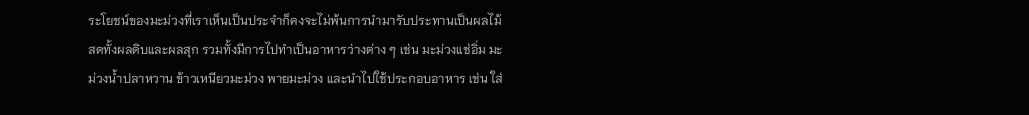ระโยชน์ของมะม่วงที่เราเห็นเป็นประจำก็คงจะไม่พ้นการนำมารับประทานเป็นผลไม้สดทั้งผลดิบและผลสุก รวมทั้งมีการไปทำเป็นอาหารว่างต่าง ๆ เช่น มะม่วงแช่อิ่ม มะม่วงน้ำปลาหวาน ข้าวเหนียวมะม่วง พายมะม่วง และนำไปใช้ประกอบอาหาร เช่น ใส่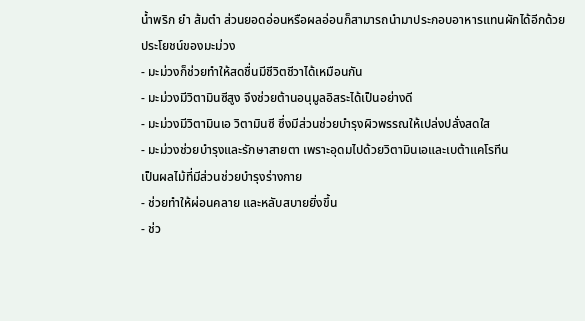น้ำพริก ยำ ส้มตำ ส่วนยอดอ่อนหรือผลอ่อนก็สามารถนำมาประกอบอาหารแทนผักได้อีกด้วย
ประโยชน์ของมะม่วง
- มะม่วงก็ช่วยทำให้สดชื่นมีชีวิตชีวาได้เหมือนกัน
- มะม่วงมีวิตามินซีสูง จึงช่วยต้านอนุมูลอิสระได้เป็นอย่างดี
- มะม่วงมีวิตามินเอ วิตามินซี ซึ่งมีส่วนช่วยบำรุงผิวพรรณให้เปล่งปลั่งสดใส
- มะม่วงช่วยบำรุงและรักษาสายตา เพราะอุดมไปด้วยวิตามินเอและเบต้าแคโรทีน
เป็นผลไม้ที่มีส่วนช่วยบำรุงร่างกาย
- ช่วยทำให้ผ่อนคลาย และหลับสบายยิ่งขึ้น
- ช่ว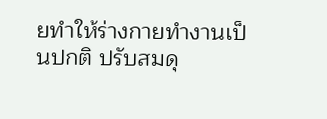ยทำให้ร่างกายทำงานเป็นปกติ ปรับสมดุ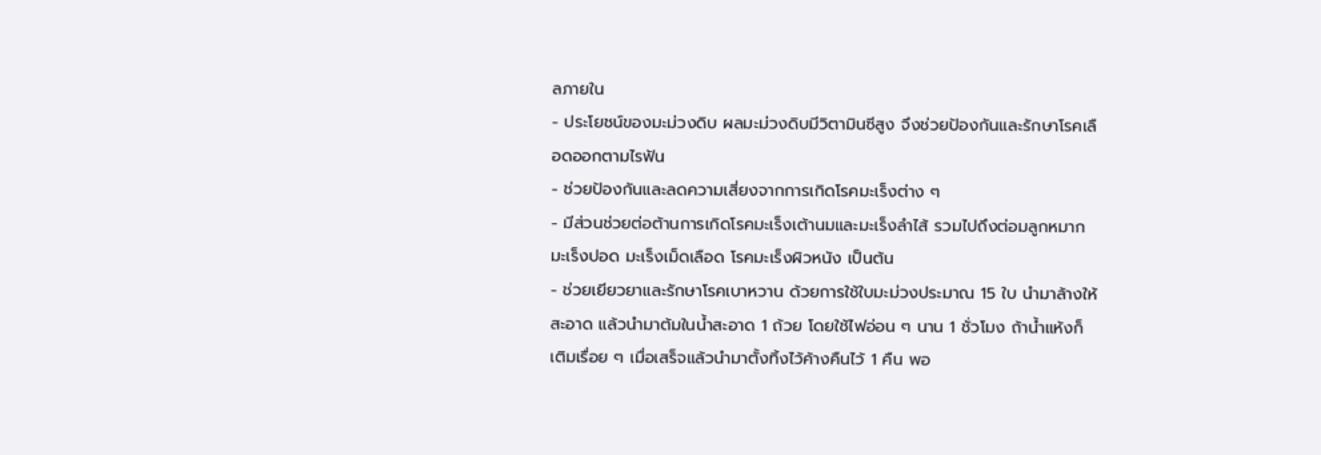ลภายใน
- ประโยชน์ของมะม่วงดิบ ผลมะม่วงดิบมีวิตามินซีสูง จึงช่วยป้องกันและรักษาโรคเลือดออกตามไรฟัน
- ช่วยป้องกันและลดความเสี่ยงจากการเกิดโรคมะเร็งต่าง ๆ
- มีส่วนช่วยต่อต้านการเกิดโรคมะเร็งเต้านมและมะเร็งลำไส้ รวมไปถึงต่อมลูกหมาก มะเร็งปอด มะเร็งเม็ดเลือด โรคมะเร็งผิวหนัง เป็นต้น
- ช่วยเยียวยาและรักษาโรคเบาหวาน ด้วยการใช้ใบมะม่วงประมาณ 15 ใบ นำมาล้างให้สะอาด แล้วนำมาต้มในน้ำสะอาด 1 ถ้วย โดยใช้ไฟอ่อน ๆ นาน 1 ชั่วโมง ถ้าน้ำแห้งก็เติมเรื่อย ๆ เมื่อเสร็จแล้วนำมาตั้งทิ้งไว้ค้างคืนไว้ 1 คืน พอ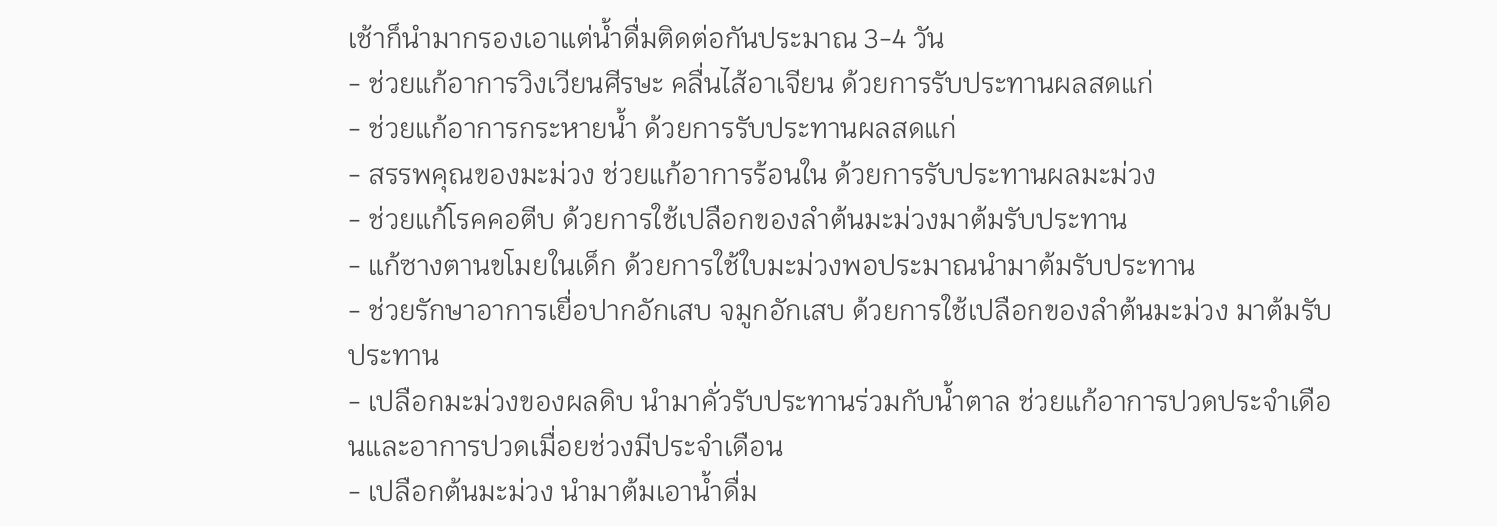เช้าก็นำมากรองเอาแต่น้ำดื่มติดต่อกันประมาณ 3-4 วัน
- ช่วยแก้อาการวิงเวียนศีรษะ คลื่นไส้อาเจียน ด้วยการรับประทานผลสดแก่
- ช่วยแก้อาการกระหายน้ำ ด้วยการรับประทานผลสดแก่
- สรรพคุณของมะม่วง ช่วยแก้อาการร้อนใน ด้วยการรับประทานผลมะม่วง
- ช่วยแก้โรคคอตีบ ด้วยการใช้เปลือกของลำต้นมะม่วงมาต้มรับประทาน
- แก้ซางตานขโมยในเด็ก ด้วยการใช้ใบมะม่วงพอประมาณนำมาต้มรับประทาน
- ช่วยรักษาอาการเยื่อปากอักเสบ จมูกอักเสบ ด้วยการใช้เปลือกของลำต้นมะม่วง มาต้มรับประทาน
- เปลือกมะม่วงของผลดิบ นำมาคั่วรับประทานร่วมกับน้ำตาล ช่วยแก้อาการปวดประจำเดือนและอาการปวดเมื่อยช่วงมีประจำเดือน
- เปลือกต้นมะม่วง นำมาต้มเอาน้ำดื่ม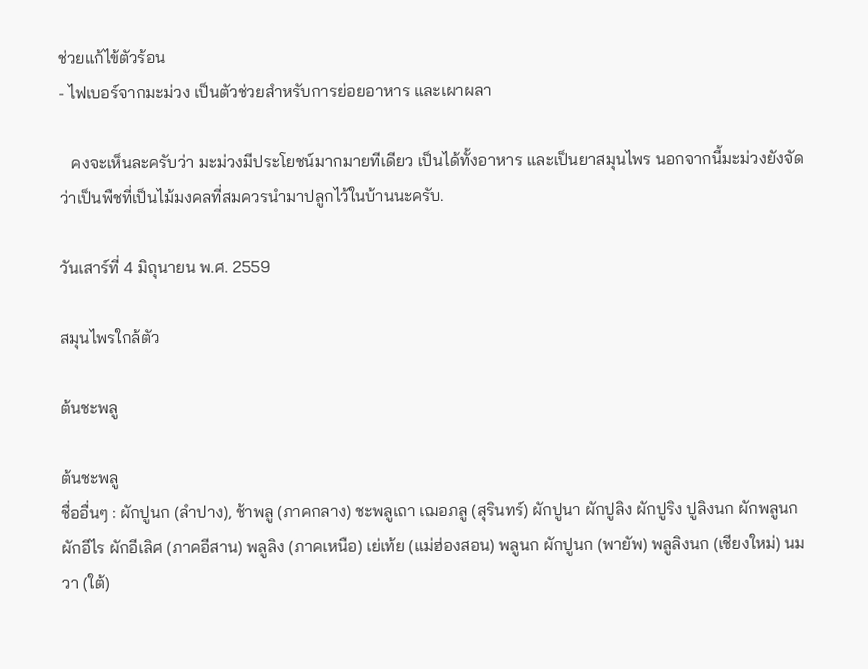ช่วยแก้ไข้ตัวร้อน
- ไฟเบอร์จากมะม่วง เป็นตัวช่วยสำหรับการย่อยอาหาร และเผาผลา

   คงจะเห็นละครับว่า มะม่วงมีประโยชน์มากมายทีเดียว เป็นได้ทั้งอาหาร และเป็นยาสมุนไพร นอกจากนี้มะม่วงยังจัดว่าเป็นพืชที่เป็นไม้มงคลที่สมควรนำมาปลูกไว้ในบ้านนะครับ.

วันเสาร์ที่ 4 มิถุนายน พ.ศ. 2559

สมุนไพรใกล้ตัว

ต้นชะพลู

ต้นชะพลู
ชื่ออื่นๆ : ผักปูนก (ลำปาง), ช้าพลู (ภาคกลาง) ชะพลูเถา เฌอภลู (สุรินทร์) ผักปูนา ผักปูลิง ผักปูริง ปูลิงนก ผักพลูนก ผักอีไร ผักอีเลิศ (ภาคอีสาน) พลูลิง (ภาคเหนือ) เย่เท้ย (แม่ฮ่องสอน) พลูนก ผักปูนก (พายัพ) พลูลิงนก (เชียงใหม่) นมวา (ใต้)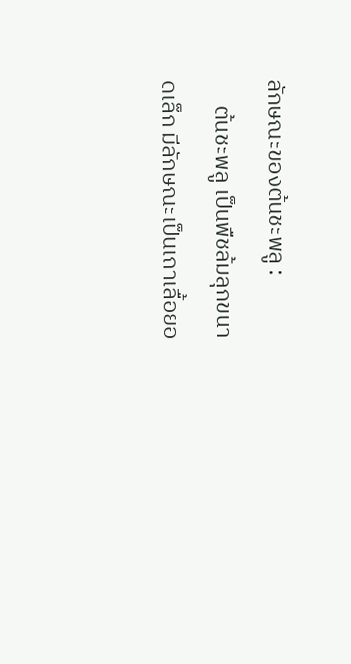ลักษณะของต้นชะพลู :
     ต้นชะพลู เป็นพืชล้มลุกขนาดเล็ก มีลักษณะเป็นเถาเลื้อยอ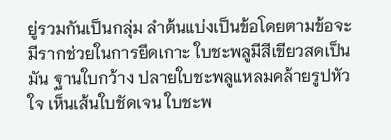ยู่รวมกันเป็นกลุ่ม ลำต้นแบ่งเป็นข้อโดยตามข้อจะมีรากช่วยในการยึดเกาะ ใบชะพลูมีสีเขียวสดเป็นมัน ฐานใบกว้าง ปลายใบชะพลูแหลมคล้ายรูปหัวใจ เห็นเส้นใบชัดเจน ใบชะพ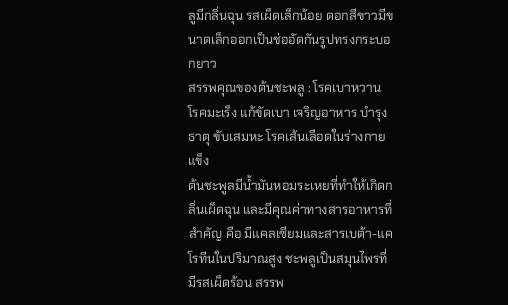ลูมีกลิ่นฉุน รสเผ็ดเล็กน้อย ดอกสีขาวมีขนาดเล็กออกเป็นช่ออัดกันรูปทรงกระบอกยาว
สรรพคุณของต้นชะพลู : โรคเบาหวาน โรคมะเร็ง แก้ขัดเบา เจริญอาหาร บำรุงธาตุ ขับเสมหะ โรคเส้นเลือดในร่างกายแข็ง
ต้นชะพูลมีน้ำมันหอมระเหยที่ทำให้เกิดกลิ่นเผ็ดฉุน และมีคุณค่าทางสารอาหารที่สำคัญ คือ มีแคลเซียมและสารเบต้า-แคโรทีนในปริมาณสูง ชะพลูเป็นสมุนไพรที่มีรสเผ็ดร้อน สรรพ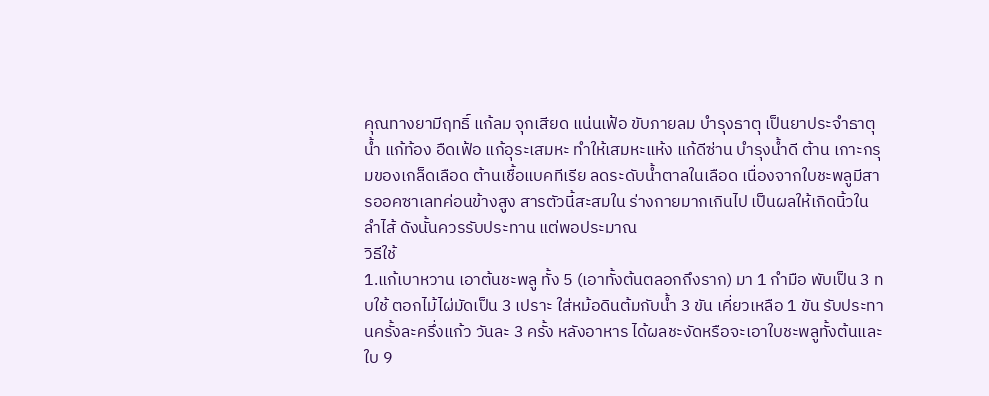คุณทางยามีฤทธิ์ แก้ลม จุกเสียด แน่นเฟ้อ ขับภายลม บำรุงธาตุ เป็นยาประจำธาตุน้ำ แก้ท้อง อืดเฟ้อ แก้อุระเสมหะ ทำให้เสมหะแห้ง แก้ดีซ่าน บำรุงน้ำดี ต้าน เกาะกรุมของเกล็ดเลือด ต้านเชื้อแบคทีเรีย ลดระดับน้ำตาลในเลือด เนื่องจากใบชะพลูมีสารออคซาเลทค่อนข้างสูง สารตัวนี้สะสมใน ร่างกายมากเกินไป เป็นผลให้เกิดนิ้วในลำไส้ ดังนั้นควรรับประทาน แต่พอประมาณ
วิธีใช้
1.แก้เบาหวาน เอาต้นชะพลู ทั้ง 5 (เอาทั้งต้นตลอกถึงราก) มา 1 กำมือ พับเป็น 3 ทบใช้ ตอกไม้ไผ่มัดเป็น 3 เปราะ ใส่หม้อดินต้มกับน้ำ 3 ขัน เคี่ยวเหลือ 1 ขัน รับประทานครั้งละครึ่งแก้ว วันละ 3 ครั้ง หลังอาหาร ได้ผลชะงัดหรือจะเอาใบชะพลูทั้งต้นและใบ 9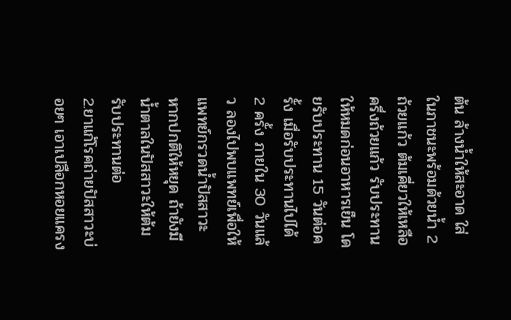ต้น ล้างน้ำให้สะอาด ใส่ในภาชนะพร้อมด้วยน้ำ 2 ถ้วยแก้ว ต้มเคี่ยวให้เหลือครึ่งถ้วยแก้ว รับประทานให้หมดก่อนอาหารเย็น โดยรับประทาน 15 วันต่อครั้ง เมื่อรับประทานไปได้ 2 ครั้ง ภายใน 30 วันแล้ว ลองไปพบแพทย์เพื่อให้แพทย์กรวดน้ำปัสสาวะ หากปกติให้หยุด ถ้ายังมีน้ำตาลในปัสสาวะให้ต้มรับประทานต่อ
2.ยาแก้โรคถ่ายปัสสาวะบ่อยๆ เอาเปลือกหอยแครง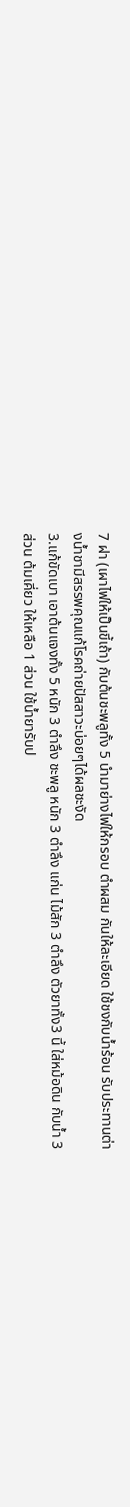7 ฝา (เผาไฟให้เป็นขี้เถ้า) กับต้นชะพลูทั้ง 5 นำมาย่างไฟให้กรอบ ตำผสม กันให้ละเอียด ใช้ชงกับน้ำร้อน รับประทานต่างน้ำชามีสรรพคุณแก้โรคถ่ายปัสสาวะบ่อยๆได้ผลชะงัด
3.แก้ขัดเบา เอาต้นแจงทั้ง 5 หนัก 3 ตำลึง ชะพลู หนัก 3 ตำลึง แก่น ไม้สัก 3 ตำลึง ตัวยาทั้ง3 นี้ ใส่หม้อดิน กับน้ำ 3 ส่วน ต้มเคี่ยว ให้เหลือ 1 ส่วน ใช้น้ำยารับป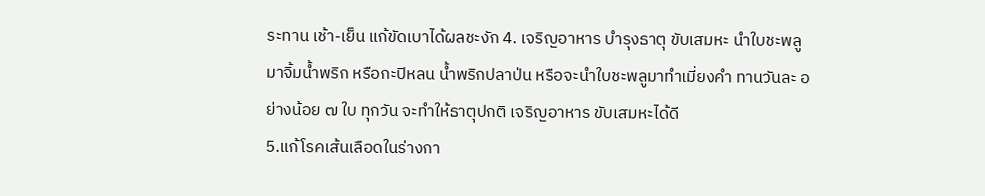ระทาน เช้า-เย็น แก้ขัดเบาได้ผลชะงัก 4. เจริญอาหาร บำรุงธาตุ ขับเสมหะ นำใบชะพลูมาจิ้มน้ำพริก หรือกะปิหลน น้ำพริกปลาป่น หรือจะนำใบชะพลูมาทำเมี่ยงคำ ทานวันละ อย่างน้อย ๗ ใบ ทุกวัน จะทำให้ธาตุปกติ เจริญอาหาร ขับเสมหะได้ดี
5.แก้โรคเส้นเลือดในร่างกา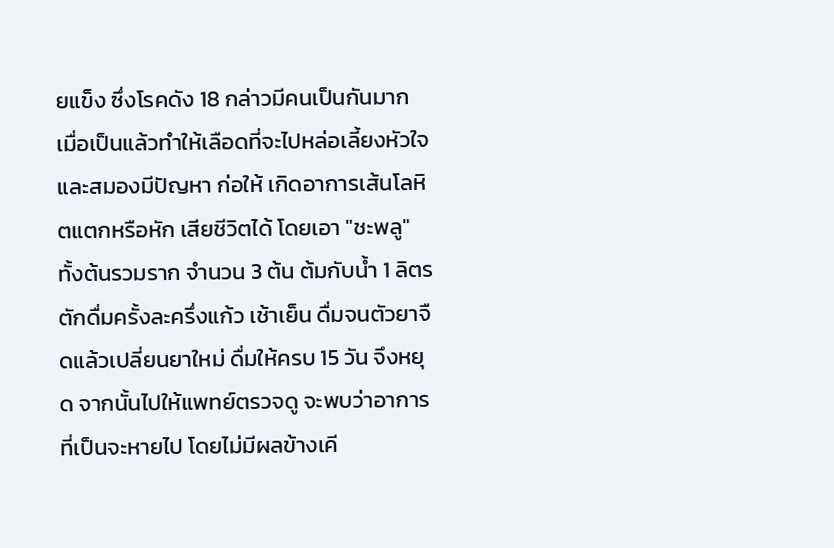ยแข็ง ซึ่งโรคดัง 18 กล่าวมีคนเป็นกันมาก เมื่อเป็นแล้วทำให้เลือดที่จะไปหล่อเลี้ยงหัวใจและสมองมีปัญหา ก่อให้ เกิดอาการเส้นโลหิตแตกหรือหัก เสียชีวิตได้ โดยเอา "ชะพลู" ทั้งต้นรวมราก จำนวน 3 ต้น ต้มกับน้ำ 1 ลิตร ตักดื่มครั้งละครึ่งแก้ว เช้าเย็น ดื่มจนตัวยาจืดแล้วเปลี่ยนยาใหม่ ดื่มให้ครบ 15 วัน จึงหยุด จากนั้นไปให้แพทย์ตรวจดู จะพบว่าอาการที่เป็นจะหายไป โดยไม่มีผลข้างเคี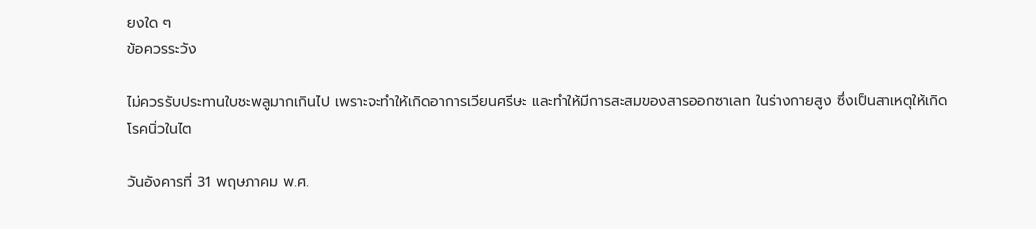ยงใด ๆ
ข้อควรระวัง

ไม่ควรรับประทานใบชะพลูมากเกินไป เพราะจะทำให้เกิดอาการเวียนศรีษะ และทำให้มีการสะสมของสารออกซาเลท ในร่างกายสูง ซึ่งเป็นสาเหตุให้เกิดโรคนิ่วในไต

วันอังคารที่ 31 พฤษภาคม พ.ศ.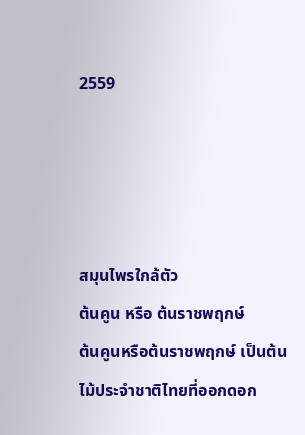2559




สมุนไพรใกล้ตัว
ต้นคูน หรือ ต้นราชพฤกษ์
ต้นคูนหรือต้นราชพฤกษ์ เป็นต้นไม้ประจำชาติไทยที่ออกดอก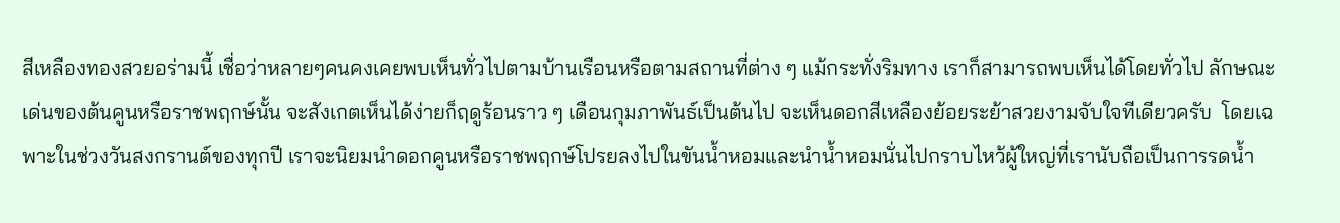สีเหลืองทองสวยอร่ามนี้ เชื่อว่าหลายๆคนคงเคยพบเห็นทั่วไปตามบ้านเรือนหรือตามสถานที่ต่าง ๆ แม้กระทั่งริมทาง เราก็สามารถพบเห็นได้โดยทั่วไป ลักษณะเด่นของต้นคูนหรือราชพฤกษ์นั้น จะสังเกตเห็นได้ง่ายก็ฤดูร้อนราว ๆ เดือนกุมภาพันธ์เป็นต้นไป จะเห็นดอกสีเหลืองย้อยระย้าสวยงามจับใจทีเดียวครับ  โดยเฉพาะในช่วงวันสงกรานต์ของทุกปี เราจะนิยมนำดอกคูนหรือราชพฤกษ์โปรยลงไปในขันน้ำหอมและนำน้ำหอมนั่นไปกราบไหว้ผู้ใหญ่ที่เรานับถือเป็นการรดน้ำ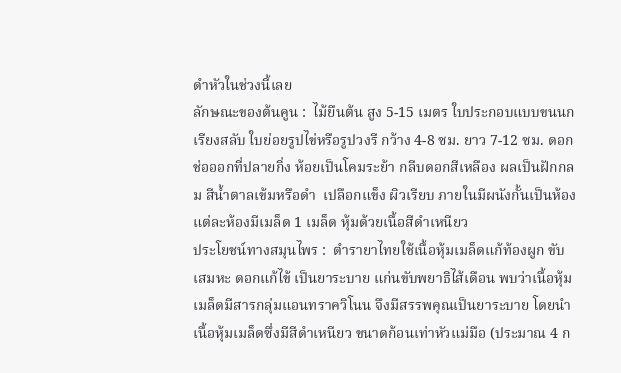ดำหัวในช่วงนี้เลย
ลักษณะของต้นคูน :  ไม้ยืนต้น สูง 5-15 เมตร ใบประกอบแบบขนนกเรียงสลับ ใบย่อยรูปไข่หรือรูปวงรี กว้าง 4-8 ซม. ยาว 7-12 ซม. ดอกช่อออกที่ปลายกิ่ง ห้อยเป็นโคมระย้า กลีบดอกสีเหลือง ผลเป็นฝักกลม สีน้ำตาลเข้มหรือดำ  เปลือกแข็ง ผิวเรียบ ภายในมีผนังกั้นเป็นห้อง แต่ละห้องมีเมล็ด 1 เมล็ด หุ้มด้วยเนื้อสีดำเหนียว
ประโยชน์ทางสมุนไพร :  ตำรายาไทยใช้เนื้อหุ้มเมล็ดแก้ท้องผูก ขับเสมหะ ดอกแก้ไข้ เป็นยาระบาย แก่นขับพยาธิไส้เดือน พบว่าเนื้อหุ้มเมล็ดมีสารกลุ่มแอนทราควิโนน จึงมีสรรพคุณเป็นยาระบาย โดยนำเนื้อหุ้มเมล็ดซึ่งมีสีดำเหนียว ขนาดก้อนเท่าหัวแม่มือ (ประมาณ 4 ก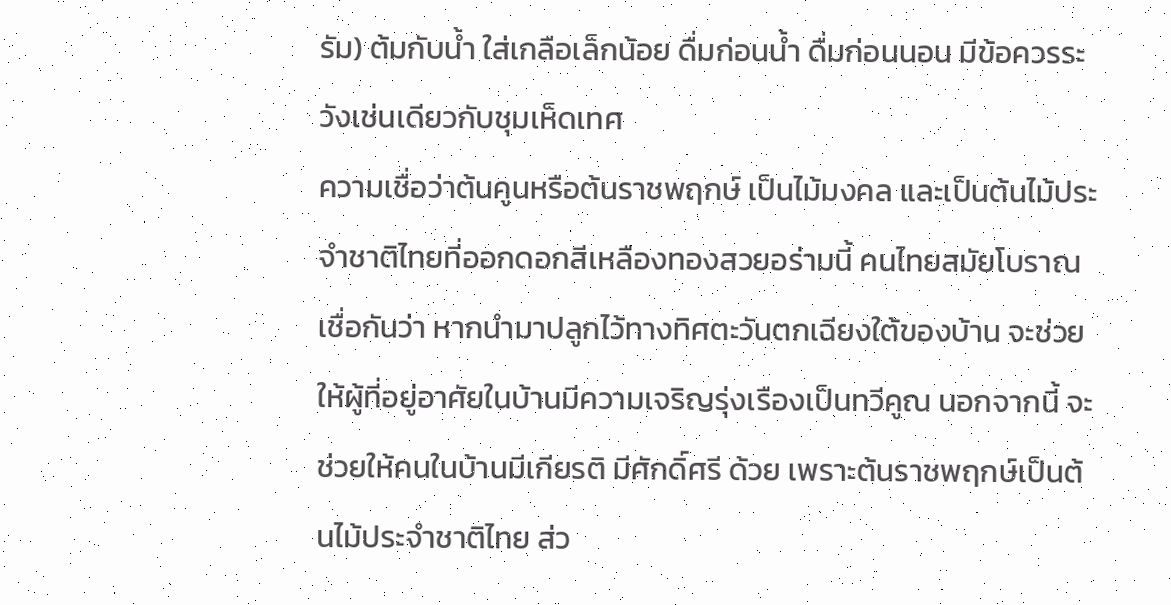รัม) ต้มกับน้ำ ใส่เกลือเล็กน้อย ดื่มก่อนน้ำ ดื่มก่อนนอน มีข้อควรระวังเช่นเดียวกับชุมเห็ดเทศ
ความเชื่อว่าต้นคูนหรือต้นราชพฤกษ์ เป็นไม้มงคล และเป็นต้นไม้ประจำชาติไทยที่ออกดอกสีเหลืองทองสวยอร่ามนี้ คนไทยสมัยโบราณเชื่อกันว่า หากนำมาปลูกไว้ทางทิศตะวันตกเฉียงใต้ของบ้าน จะช่วยให้ผู้ที่อยู่อาศัยในบ้านมีความเจริญรุ่งเรืองเป็นทวีคูณ นอกจากนี้ จะช่วยให้คนในบ้านมีเกียรติ มีศักดิ์ศรี ด้วย เพราะต้นราชพฤกษ์เป็นต้นไม้ประจำชาติไทย ส่ว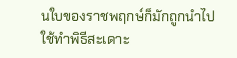นใบของราชพฤกษ์ก็มักถูกนำไปใช้ทำพิธีสะเดาะ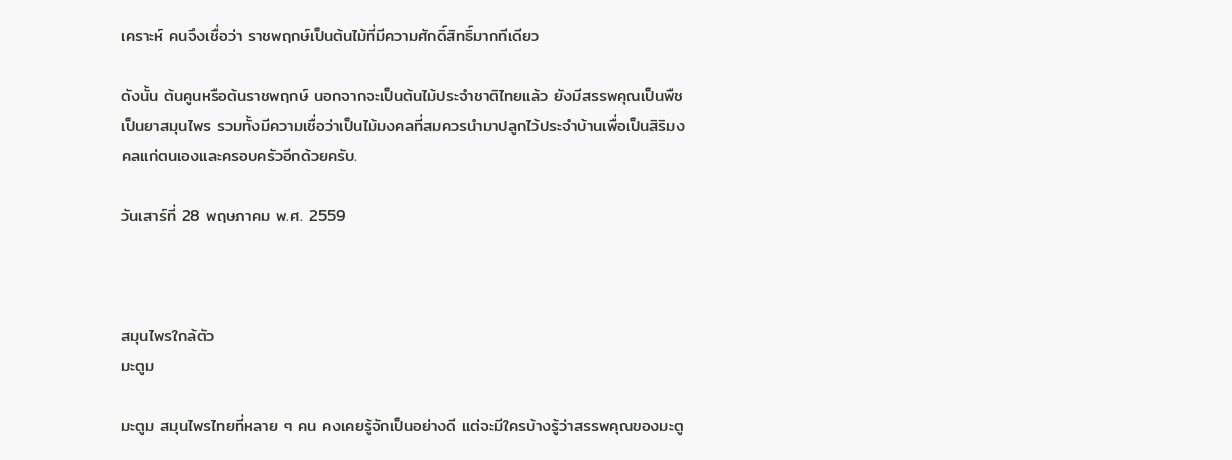เคราะห์ คนจึงเชื่อว่า ราชพฤกษ์เป็นต้นไม้ที่มีความศักดิ์สิทธิ์มากทีเดียว

ดังนั้น ต้นคูนหรือต้นราชพฤกษ์ นอกจากจะเป็นต้นไม้ประจำชาติไทยแล้ว ยังมีสรรพคุณเป็นพืชเป็นยาสมุนไพร รวมทั้งมีความเชื่อว่าเป็นไม้มงคลที่สมควรนำมาปลูกไว้ประจำบ้านเพื่อเป็นสิริมงคลแก่ตนเองและครอบครัวอีกด้วยครับ.

วันเสาร์ที่ 28 พฤษภาคม พ.ศ. 2559



สมุนไพรใกล้ตัว
มะตูม

มะตูม สมุนไพรไทยที่หลาย ๆ คน คงเคยรู้จักเป็นอย่างดี แต่จะมีใครบ้างรู้ว่าสรรพคุณของมะตู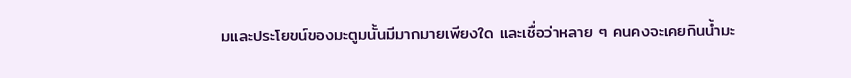มและประโยขน์ของมะตูมนั้นมีมากมายเพียงใด และเชื่อว่าหลาย ๆ คนคงจะเคยกินน้ำมะ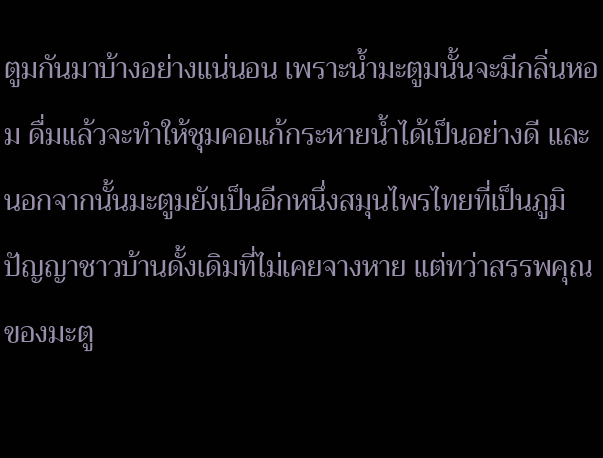ตูมกันมาบ้างอย่างแน่นอน เพราะน้ำมะตูมนั้นจะมีกลิ่นหอม ดื่มแล้วจะทำให้ชุมคอแก้กระหายน้ำได้เป็นอย่างดี และนอกจากนั้นมะตูมยังเป็นอีกหนึ่งสมุนไพรไทยที่เป็นภูมิปัญญาชาวบ้านดั้งเดิมที่ไม่เคยจางหาย แต่ทว่าสรรพคุณของมะตู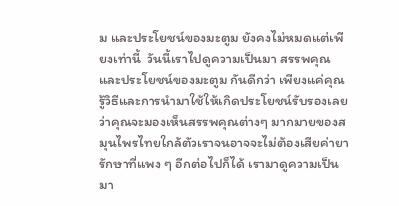ม และประโยชน์ของมะตูม ยังคงไม่หมดแต่เพียงเท่านี้  วันนี้เราไปดูความเป็นมา สรรพคุณและประโยชน์ของมะตูม กันดีกว่า เพียงแค่คุณรู้วิธีและการนำมาใช้ให้เกิดประโยชน์รับรองเลยว่าคุณจะมองเห็นสรรพคุณต่างๆ มากมายของสมุนไพรไทยใกล้ตัวเราจนอาจจะไม่ต้องเสียค่ายารักษาที่แพง ๆ อีกต่อไปก็ได้ เรามาดูความเป็นมา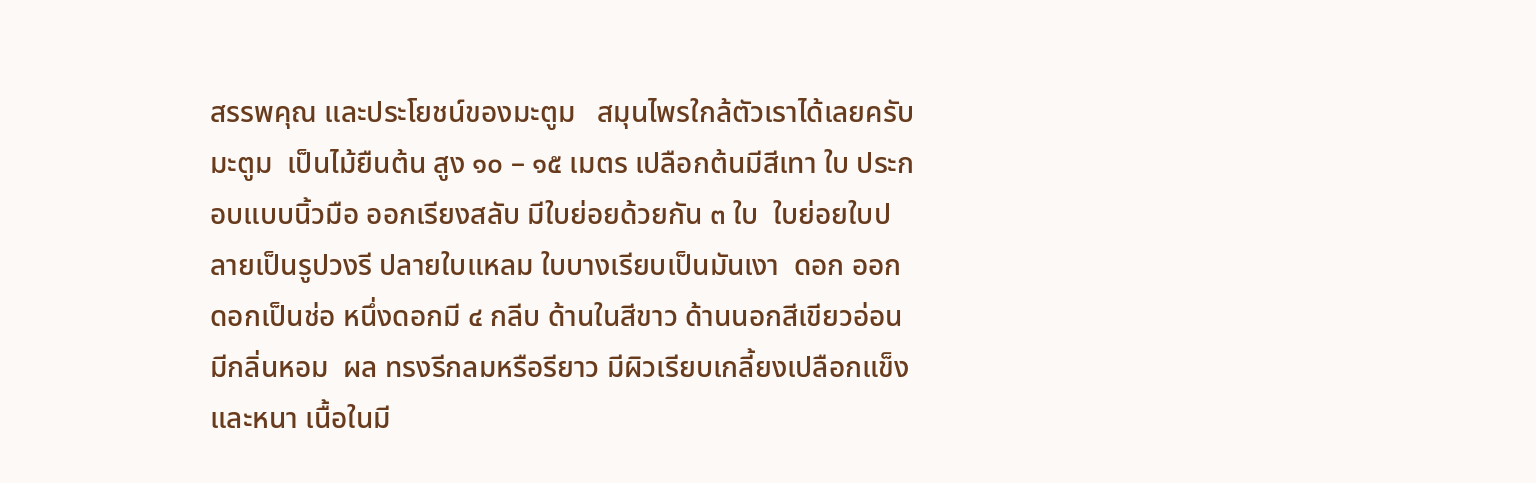สรรพคุณ และประโยชน์ของมะตูม   สมุนไพรใกล้ตัวเราได้เลยครับ
มะตูม  เป็นไม้ยืนต้น สูง ๑๐ – ๑๕ เมตร เปลือกต้นมีสีเทา ใบ ประกอบแบบนิ้วมือ ออกเรียงสลับ มีใบย่อยด้วยกัน ๓ ใบ  ใบย่อยใบปลายเป็นรูปวงรี ปลายใบแหลม ใบบางเรียบเป็นมันเงา  ดอก ออกดอกเป็นช่อ หนึ่งดอกมี ๔ กลีบ ด้านในสีขาว ด้านนอกสีเขียวอ่อน มีกลิ่นหอม  ผล ทรงรีกลมหรือรียาว มีผิวเรียบเกลี้ยงเปลือกแข็งและหนา เนื้อในมี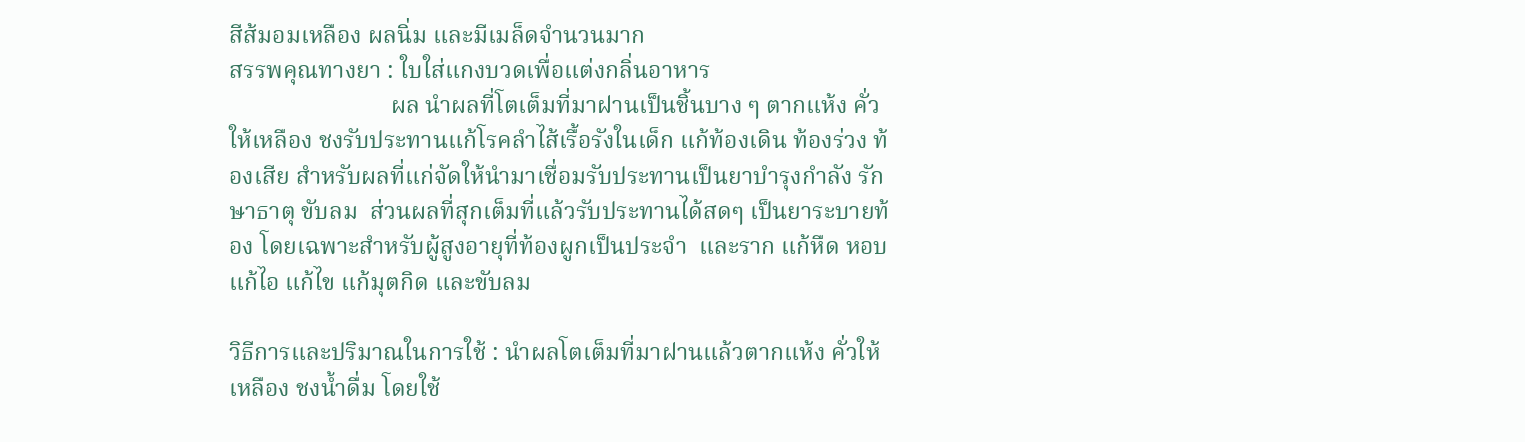สีส้มอมเหลือง ผลนิ่ม และมีเมล็ดจำนวนมาก
สรรพคุณทางยา : ใบใส่แกงบวดเพื่อแต่งกลิ่นอาหาร
                           ผล นำผลที่โตเต็มที่มาฝานเป็นชิ้นบาง ๆ ตากแห้ง คั่วให้เหลือง ชงรับประทานแก้โรคลำไส้เรื้อรังในเด็ก แก้ท้องเดิน ท้องร่วง ท้องเสีย สำหรับผลที่แก่จัดให้นำมาเชื่อมรับประทานเป็นยาบำรุงกำลัง รักษาธาตุ ขับลม  ส่วนผลที่สุกเต็มที่แล้วรับประทานได้สดๆ เป็นยาระบายท้อง โดยเฉพาะสำหรับผู้สูงอายุที่ท้องผูกเป็นประจำ  และราก แก้หืด หอบ แก้ไอ แก้ไข แก้มุตกิด และขับลม

วิธีการและปริมาณในการใช้ : นำผลโตเต็มที่มาฝานแล้วตากแห้ง คั่วให้เหลือง ชงน้ำดื่ม โดยใช้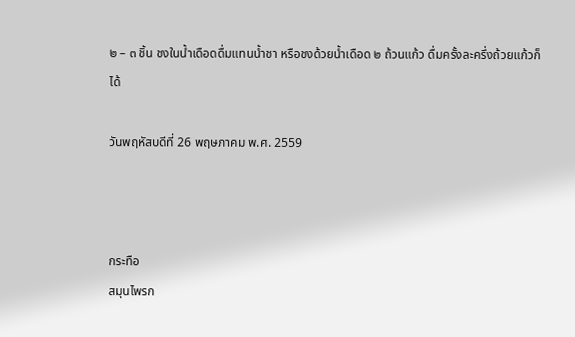๒ – ๓ ชิ้น ชงในน้ำเดือดดื่มแทนน้ำชา หรือชงด้วยน้ำเดือด ๒ ถ้วนแก้ว ดื่มครั้งละครึ่งถ้วยแก้วก็ได้

วันพฤหัสบดีที่ 26 พฤษภาคม พ.ศ. 2559



กระทือ
สมุนไพรก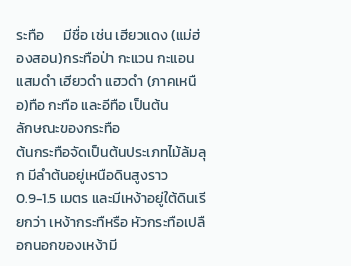ระทือ      มีชื่อ เช่น เฮียวแดง (แม่ฮ่องสอน)กระทือป่า กะแวน กะแอน แสมดำ เฮียวดำ แฮวดำ (ภาคเหนือ)ทือ กะทือ และอีทือ เป็นต้น
ลักษณะของกระทือ
ต้นกระทือจัดเป็นต้นประเภทไม้ล้มลุก มีลำต้นอยู่เหนือดินสูงราว 0.9-1.5 เมตร และมีเหง้าอยู่ใต้ดินเรียกว่า เหง้ากระทืหรือ หัวกระทือเปลือกนอกของเหง้ามี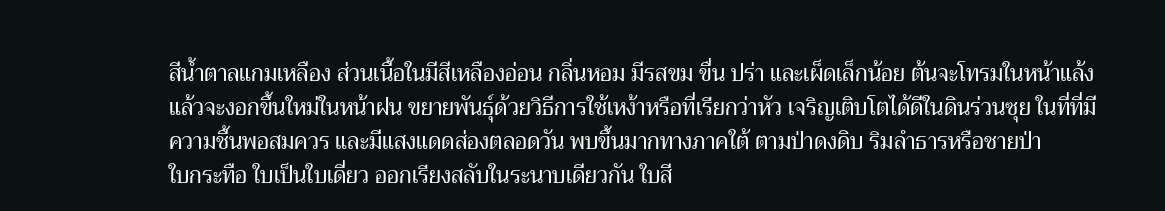สีน้ำตาลแกมเหลือง ส่วนเนื้อในมีสีเหลืองอ่อน กลิ่นหอม มีรสขม ขื่น ปร่า และเผ็ดเล็กน้อย ต้นจะโทรมในหน้าแล้งแล้วจะงอกขึ้นใหม่ในหน้าฝน ขยายพันธุ์ด้วยวิธีการใช้เหง้าหรือที่เรียกว่าหัว เจริญเติบโตได้ดีในดินร่วนซุย ในที่ที่มีความชื้นพอสมควร และมีแสงแดดส่องตลอดวัน พบขึ้นมากทางภาคใต้ ตามป่าดงดิบ ริมลำธารหรือชายป่า
ใบกระทือ ใบเป็นใบเดี่ยว ออกเรียงสลับในระนาบเดียวกัน ใบสี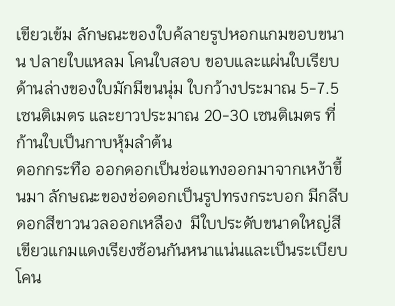เขียวเข้ม ลักษณะของใบค้ลายรูปหอกแกมขอบขนาน ปลายใบแหลม โคนใบสอบ ขอบและแผ่นใบเรียบ ด้านล่างของใบมักมีขนนุ่ม ใบกว้างประมาณ 5-7.5 เซนติเมตร และยาวประมาณ 20-30 เซนติเมตร ที่ก้านใบเป็นกาบหุ้มลำต้น
ดอกกระทือ ออกดอกเป็นช่อแทงออกมาจากเหง้าขึ้นมา ลักษณะของช่อดอกเป็นรูปทรงกระบอก มีกลีบดอกสีขาวนวลออกเหลือง  มีใบประดับขนาดใหญ่สีเขียวแกมแดงเรียงซ้อนกันหนาแน่นและเป็นระเบียบ  โคน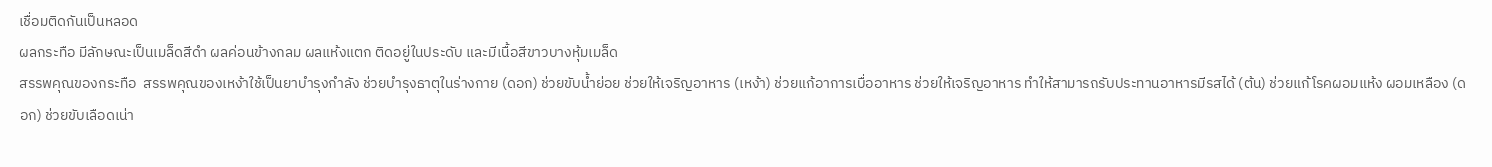เชื่อมติดกันเป็นหลอด
ผลกระทือ มีลักษณะเป็นเมล็ดสีดำ ผลค่อนข้างกลม ผลแห้งแตก ติดอยู่ในประดับ และมีเนื้อสีขาวบางหุ้มเมล็ด
สรรพคุณของกระทือ  สรรพคุณของเหง้าใช้เป็นยาบำรุงกำลัง ช่วยบำรุงธาตุในร่างกาย (ดอก) ช่วยขับน้ำย่อย ช่วยให้เจริญอาหาร (เหง้า) ช่วยแก้อาการเบื่ออาหาร ช่วยให้เจริญอาหาร ทำให้สามารถรับประทานอาหารมีรสได้ (ต้น) ช่วยแก้โรคผอมแห้ง ผอมเหลือง (ดอก) ช่วยขับเลือดเน่า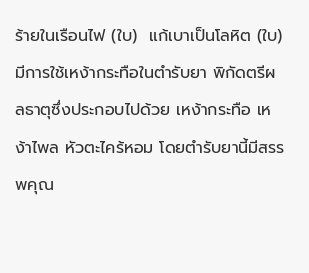ร้ายในเรือนไฟ (ใบ)  แก้เบาเป็นโลหิต (ใบ) มีการใช้เหง้ากระทือในตำรับยา พิกัดตรีผลธาตุซึ่งประกอบไปด้วย เหง้ากระทือ เหง้าไพล หัวตะไคร้หอม โดยตำรับยานี้มีสรรพคุณ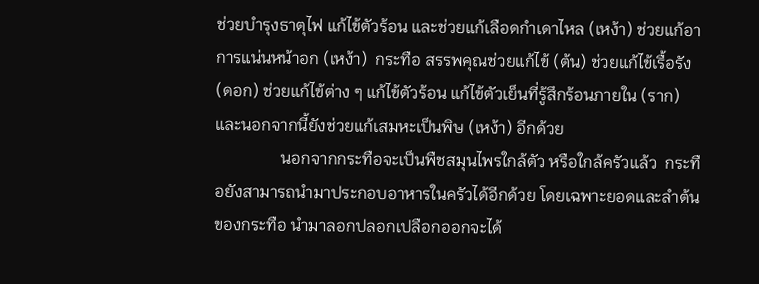ช่วยบำรุงธาตุไฟ แก้ไข้ตัวร้อน และช่วยแก้เลือดกำเดาไหล (เหง้า) ช่วยแก้อาการแน่นหน้าอก (เหง้า)  กระทือ สรรพคุณช่วยแก้ไข้ (ต้น) ช่วยแก้ไข้เรื้อรัง (ดอก) ช่วยแก้ไข้ต่าง ๆ แก้ไข้ตัวร้อน แก้ไข้ตัวเย็นที่รู้สึกร้อนภายใน (ราก) และนอกจากนี้ยังช่วยแก้เสมหะเป็นพิษ (เหง้า) อีกด้วย
                นอกจากกระทือจะเป็นพืชสมุนไพรใกล้ตัว หรือใกล้ครัวแล้ว  กระทือยังสามารถนำมาประกอบอาหารในครัวได้อีกด้วย โดยเฉพาะยอดและลำต้นของกระทือ นำมาลอกปลอกเปลือกออกจะได้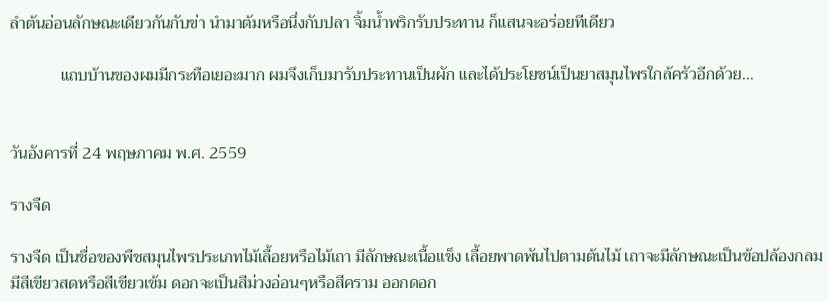ลำต้นอ่อนลักษณะเดียวกันกับข่า นำมาต้มหรือนึ่งกับปลา จิ้มน้ำพริกรับประทาน ก็แสนจะอร่อยทีเดียว

            แถบบ้านของผมมีกระทือเยอะมาก ผมจึงเก็บมารับประทานเป็นผัก และได้ประโยชน์เป็นยาสมุนไพรใกล้ครัวอีกด้วย...


วันอังคารที่ 24 พฤษภาคม พ.ศ. 2559

รางจืด

รางจืด เป็นชื่อของพืชสมุนไพรประเภทไม้เลื้อยหรือไม้เถา มีลักษณะเนื้อแข็ง เลื้อยพาดพันไปตามต้นไม้ เถาจะมีลักษณะเป็นข้อปล้องกลมมีสีเขียวสดหรือสีเขียวเข้ม ดอกจะเป็นสีม่วงอ่อนๆหรือสีคราม ออกดอก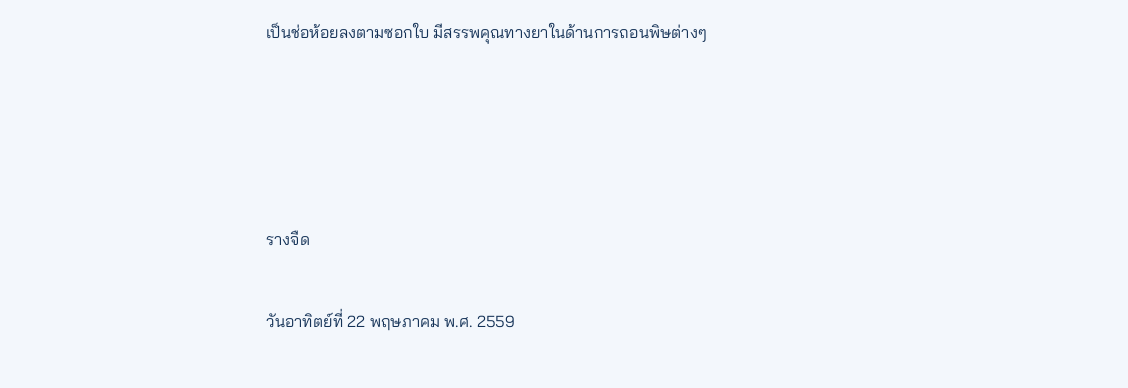เป็นช่อห้อยลงตามซอกใบ มีสรรพคุณทางยาในด้านการถอนพิษต่างๆ




รางจืด

วันอาทิตย์ที่ 22 พฤษภาคม พ.ศ. 2559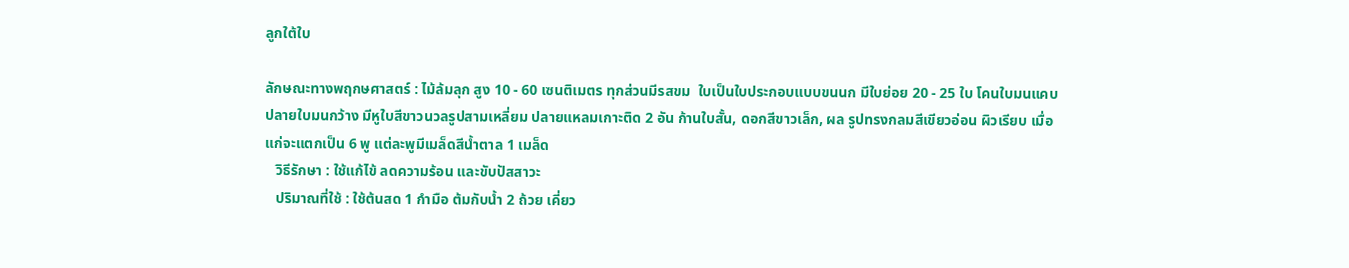ลูกใต้ใบ

ลักษณะทางพฤกษศาสตร์ : ไม้ล้มลุก สูง 10 - 60 เซนติเมตร ทุกส่วนมีรสขม  ใบเป็นใบประกอบแบบขนนก มีใบย่อย 20 - 25 ใบ โคนใบมนแคบ ปลายใบมนกว้าง มีหูใบสีขาวนวลรูปสามเหลี่ยม ปลายแหลมเกาะติด 2 อัน ก้านใบสั้น, ดอกสีขาวเล็ก, ผล รูปทรงกลมสีเขียวอ่อน ผิวเรียบ เมื่อแก่จะแตกเป็น 6 พู แต่ละพูมีเมล็ดสีน้ำตาล 1 เมล็ด
   วิธีรักษา : ใช้แก้ไข้ ลดความร้อน และขับปัสสาวะ
   ปริมาณที่ใช้ : ใช้ต้นสด 1 กำมือ ต้มกับน้ำ 2 ถ้วย เคี่ยว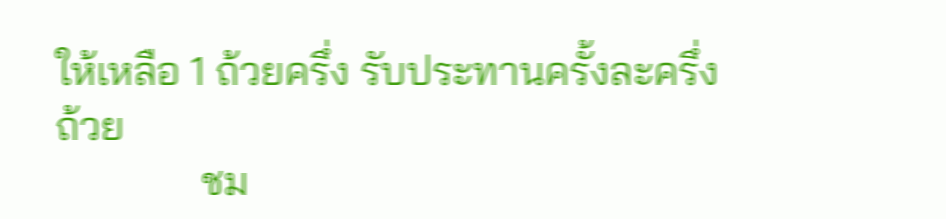ให้เหลือ 1 ถ้วยครึ่ง รับประทานครั้งละครึ่งถ้วย
              ชม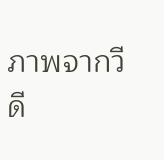ภาพจากวีดี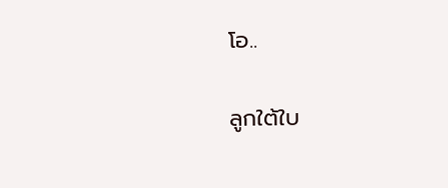โอ..

ลูกใต้ใบ